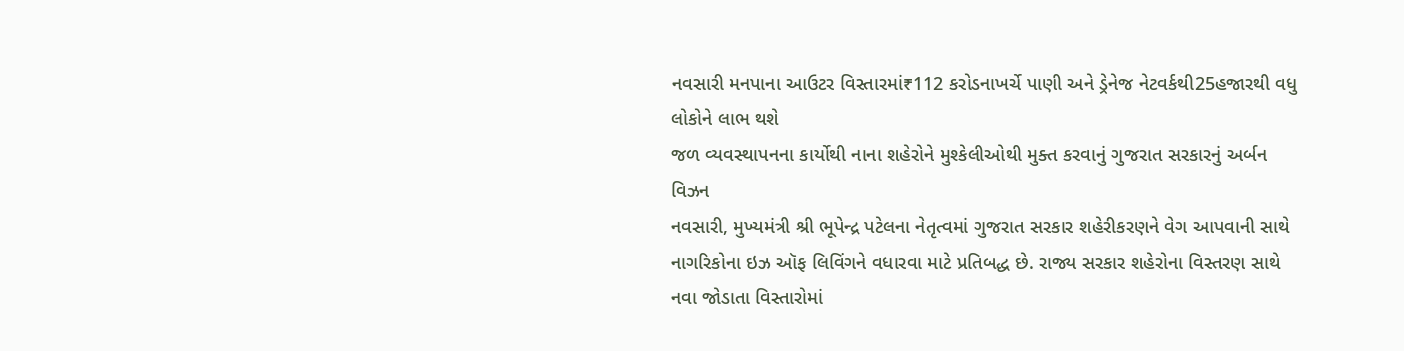નવસારી મનપાના આઉટર વિસ્તારમાં₹112 કરોડનાખર્ચે પાણી અને ડ્રેનેજ નેટવર્કથી25હજારથી વધુ લોકોને લાભ થશે
જળ વ્યવસ્થાપનના કાર્યોથી નાના શહેરોને મુશ્કેલીઓથી મુક્ત કરવાનું ગુજરાત સરકારનું અર્બન વિઝન
નવસારી, મુખ્યમંત્રી શ્રી ભૂપેન્દ્ર પટેલના નેતૃત્વમાં ગુજરાત સરકાર શહેરીકરણને વેગ આપવાની સાથે નાગરિકોના ઇઝ ઑફ લિવિંગને વધારવા માટે પ્રતિબદ્ધ છે. રાજ્ય સરકાર શહેરોના વિસ્તરણ સાથે નવા જોડાતા વિસ્તારોમાં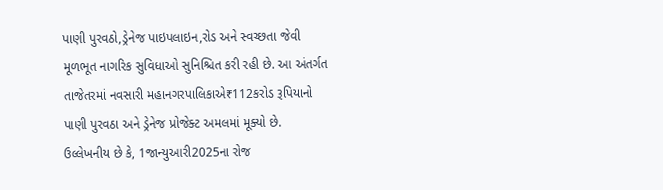પાણી પુરવઠો,ડ્રેનેજ પાઇપલાઇન,રોડ અને સ્વચ્છતા જેવી મૂળભૂત નાગરિક સુવિધાઓ સુનિશ્ચિત કરી રહી છે. આ અંતર્ગત તાજેતરમાં નવસારી મહાનગરપાલિકાએ₹112કરોડ રૂપિયાનો પાણી પુરવઠા અને ડ્રેનેજ પ્રોજેક્ટ અમલમાં મૂક્યો છે.
ઉલ્લેખનીય છે કે, 1જાન્યુઆરી2025ના રોજ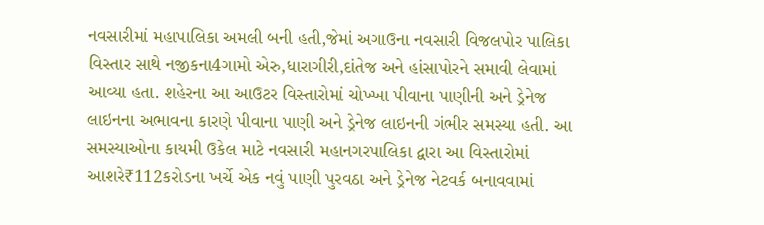નવસારીમાં મહાપાલિકા અમલી બની હતી,જેમાં અગાઉના નવસારી વિજલપોર પાલિકા વિસ્તાર સાથે નજીકના4ગામો એરુ,ધારાગીરી,દાંતેજ અને હાંસાપોરને સમાવી લેવામાં આવ્યા હતા. શહેરના આ આઉટર વિસ્તારોમાં ચોખ્ખા પીવાના પાણીની અને ડ્રેનેજ લાઇનના અભાવના કારણે પીવાના પાણી અને ડ્રેનેજ લાઇનની ગંભીર સમસ્યા હતી. આ સમસ્યાઓના કાયમી ઉકેલ માટે નવસારી મહાનગરપાલિકા દ્વારા આ વિસ્તારોમાં આશરે₹112કરોડના ખર્ચે એક નવું પાણી પુરવઠા અને ડ્રેનેજ નેટવર્ક બનાવવામાં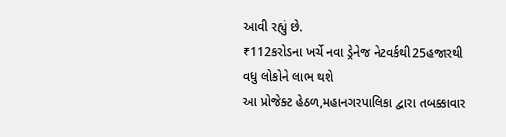આવી રહ્યું છે.
₹112કરોડના ખર્ચે નવા ડ્રેનેજ નેટવર્કથી25હજારથી વધુ લોકોને લાભ થશે
આ પ્રોજેક્ટ હેઠળ,મહાનગરપાલિકા દ્વારા તબક્કાવાર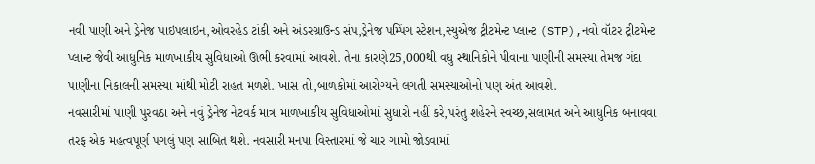નવી પાણી અને ડ્રેનેજ પાઇપલાઇન,ઓવરહેડ ટાંકી અને અંડરગ્રાઉન્ડ સંપ,ડ્રેનેજ પમ્પિંગ સ્ટેશન,સ્યુએજ ટ્રીટમેન્ટ પ્લાન્ટ (STP),નવો વૉટર ટ્રીટમેન્ટ પ્લાન્ટ જેવી આધુનિક માળખાકીય સુવિધાઓ ઊભી કરવામાં આવશે. તેના કારણે25,000થી વધુ સ્થાનિકોને પીવાના પાણીની સમસ્યા તેમજ ગંદા પાણીના નિકાલની સમસ્યા માંથી મોટી રાહત મળશે. ખાસ તો,બાળકોમાં આરોગ્યને લગતી સમસ્યાઓનો પણ અંત આવશે.
નવસારીમાં પાણી પુરવઠા અને નવું ડ્રેનેજ નેટવર્ક માત્ર માળખાકીય સુવિધાઓમાં સુધારો નહીં કરે,પરંતુ શહેરને સ્વચ્છ,સલામત અને આધુનિક બનાવવા તરફ એક મહત્વપૂર્ણ પગલું પણ સાબિત થશે. નવસારી મનપા વિસ્તારમાં જે ચાર ગામો જોડવામાં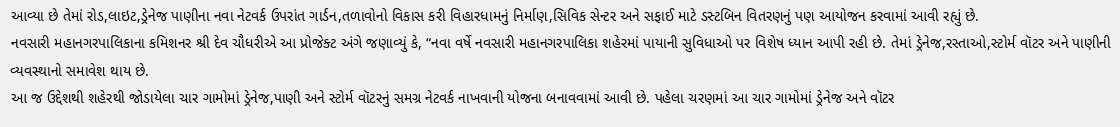આવ્યા છે તેમાં રોડ,લાઇટ,ડ્રેનેજ પાણીના નવા નેટવર્ક ઉપરાંત ગાર્ડન,તળાવોનો વિકાસ કરી વિહારધામનું નિર્માણ,સિવિક સેન્ટર અને સફાઈ માટે ડસ્ટબિન વિતરણનું પણ આયોજન કરવામાં આવી રહ્યું છે.
નવસારી મહાનગરપાલિકાના કમિશનર શ્રી દેવ ચૌધરીએ આ પ્રોજેક્ટ અંગે જણાવ્યું કે, “નવા વર્ષે નવસારી મહાનગરપાલિકા શહેરમાં પાયાની સુવિધાઓ પર વિશેષ ધ્યાન આપી રહી છે. તેમાં ડ્રેનેજ,રસ્તાઓ,સ્ટોર્મ વૉટર અને પાણીની વ્યવસ્થાનો સમાવેશ થાય છે.
આ જ ઉદ્દેશથી શહેરથી જોડાયેલા ચાર ગામોમાં ડ્રેનેજ,પાણી અને સ્ટોર્મ વૉટરનું સમગ્ર નેટવર્ક નાખવાની યોજના બનાવવામાં આવી છે. પહેલા ચરણમાં આ ચાર ગામોમાં ડ્રેનેજ અને વૉટર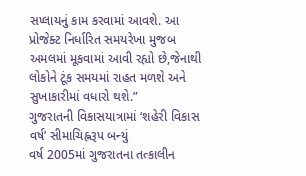સપ્લાયનું કામ કરવામાં આવશે. આ પ્રોજેક્ટ નિર્ધારિત સમયરેખા મુજબ અમલમાં મૂકવામાં આવી રહ્યો છે,જેનાથી લોકોને ટૂંક સમયમાં રાહત મળશે અને સુખાકારીમાં વધારો થશે.”
ગુજરાતની વિકાસયાત્રામાં ‘શહેરી વિકાસ વર્ષ’ સીમાચિહ્નરૂપ બન્યું
વર્ષ 2005માં ગુજરાતના તત્કાલીન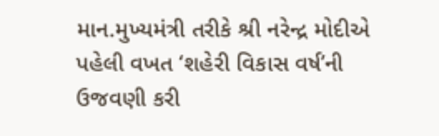માન.મુખ્યમંત્રી તરીકે શ્રી નરેન્દ્ર મોદીએ પહેલી વખત ‘શહેરી વિકાસ વર્ષ’ની ઉજવણી કરી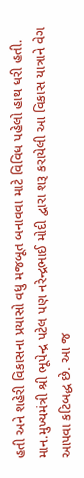હતી અને શહેરી વિકાસના પ્રયાસો વધુ મજબૂત બનાવવા માટે વિવિધ પહેલો હાથ ધરી હતી. માન.મુખ્યમંત્રી શ્રી ભૂપેન્દ્ર પટેલ પણ નરેન્દ્રભાઈ મોદી દ્વારા શરૂ કરાયેલી આ વિકાસ યાત્રાને વેગ આપવા કટિબદ્ધ છે. આ જ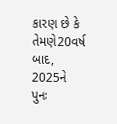કારણ છે કે તેમણે20વર્ષ બાદ, 2025ને પુનઃ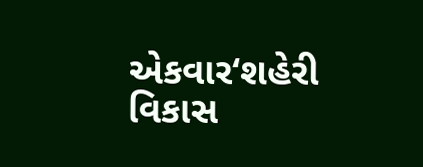એકવાર‘શહેરી વિકાસ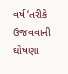વર્ષ‘તરીકે ઉજવવાની ઘોષણા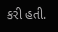કરી હતી.